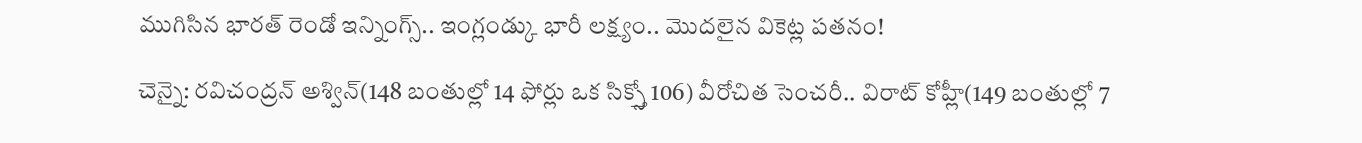ముగిసిన భారత్ రెండో ఇన్నింగ్స్.. ఇంగ్లండ్కు భారీ లక్ష్యం.. మొదలైన వికెట్ల పతనం!

చెన్నై: రవిచంద్రన్ అశ్విన్(148 బంతుల్లో 14 ఫోర్లు ఒక సిక్స్తో 106) వీరోచిత సెంచరీ.. విరాట్ కోహ్లీ(149 బంతుల్లో 7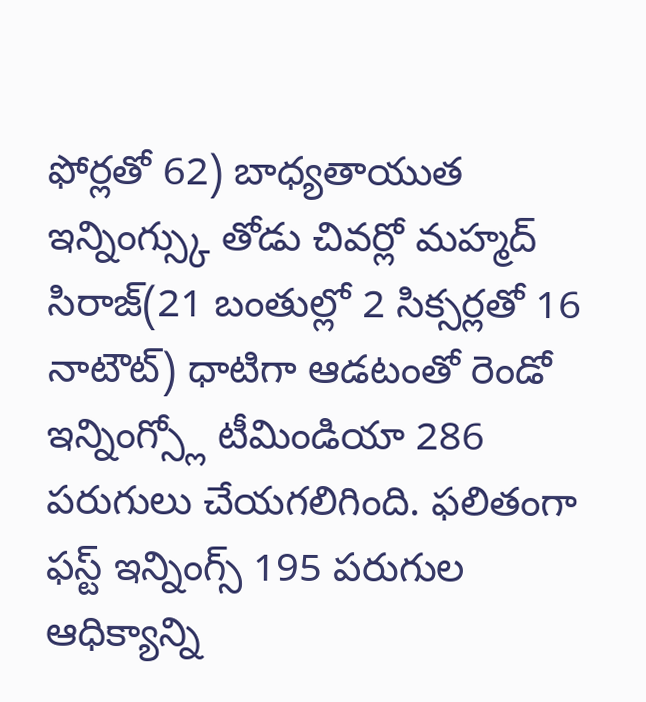ఫోర్లతో 62) బాధ్యతాయుత ఇన్నింగ్స్కు తోడు చివర్లో మహ్మద్ సిరాజ్(21 బంతుల్లో 2 సిక్సర్లతో 16 నాటౌట్) ధాటిగా ఆడటంతో రెండో ఇన్నింగ్స్లో టీమిండియా 286 పరుగులు చేయగలిగింది. ఫలితంగా ఫస్ట్ ఇన్నింగ్స్ 195 పరుగుల ఆధిక్యాన్ని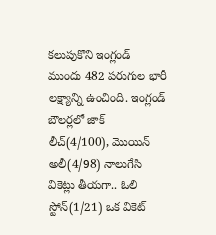కలుపుకొని ఇంగ్లండ్ ముందు 482 పరుగుల భారీ లక్ష్యాన్ని ఉంచింది. ఇంగ్లండ్ బౌలర్లలో జాక్ లీచ్(4/100), మొయిన్ అలీ(4/98) నాలుగేసి వికెట్లు తీయగా.. ఓలి స్టోన్(1/21) ఒక వికెట్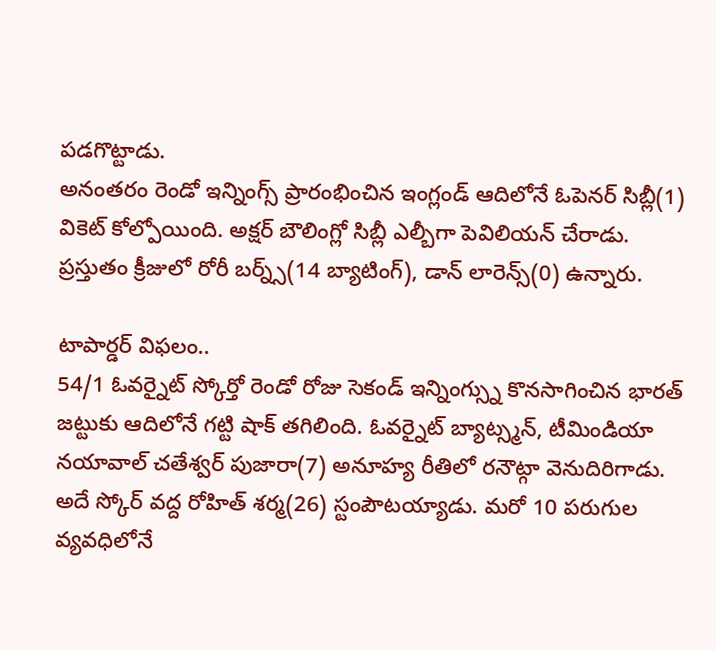పడగొట్టాడు.
అనంతరం రెండో ఇన్నింగ్స్ ప్రారంభించిన ఇంగ్లండ్ ఆదిలోనే ఓపెనర్ సిబ్లీ(1) వికెట్ కోల్పోయింది. అక్షర్ బౌలింగ్లో సిబ్లీ ఎల్బీగా పెవిలియన్ చేరాడు. ప్రస్తుతం క్రీజులో రోరీ బర్న్స్(14 బ్యాటింగ్), డాన్ లారెన్స్(0) ఉన్నారు.

టాపార్డర్ విఫలం..
54/1 ఓవర్నైట్ స్కోర్తో రెండో రోజు సెకండ్ ఇన్నింగ్స్ను కొనసాగించిన భారత్ జట్టుకు ఆదిలోనే గట్టి షాక్ తగిలింది. ఓవర్నైట్ బ్యాట్స్మన్, టీమిండియా నయావాల్ చతేశ్వర్ పుజారా(7) అనూహ్య రీతిలో రనౌట్గా వెనుదిరిగాడు. అదే స్కోర్ వద్ద రోహిత్ శర్మ(26) స్టంపౌటయ్యాడు. మరో 10 పరుగుల వ్యవధిలోనే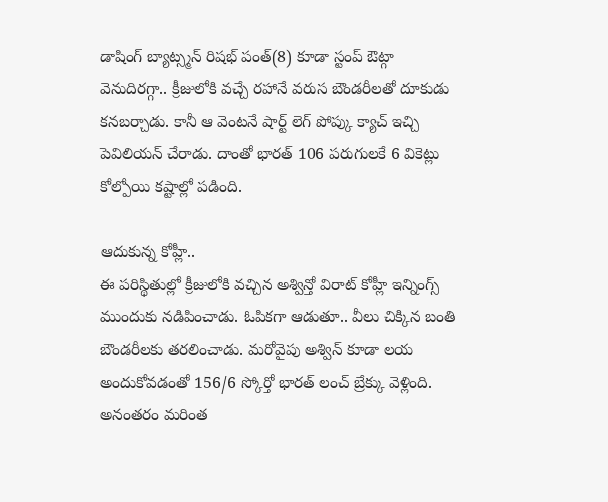డాషింగ్ బ్యాట్స్మన్ రిషభ్ పంత్(8) కూడా స్టంప్ ఔట్గా వెనుదిరగ్గా.. క్రీజులోకి వచ్చే రహానే వరుస బౌండరీలతో దూకుడు కనబర్చాడు. కానీ ఆ వెంటనే షార్ట్ లెగ్ పోప్కు క్యాచ్ ఇచ్చి పెవిలియన్ చేరాడు. దాంతో భారత్ 106 పరుగులకే 6 వికెట్లు కోల్పోయి కష్టాల్లో పడింది.

ఆదుకున్న కోహ్లీ..
ఈ పరిస్థితుల్లో క్రీజులోకి వచ్చిన అశ్విన్తో విరాట్ కోహ్లీ ఇన్నింగ్స్ ముందుకు నడిపించాడు. ఓపికగా ఆడుతూ.. వీలు చిక్కిన బంతి బౌండరీలకు తరలించాడు. మరోవైపు అశ్విన్ కూడా లయ అందుకోవడంతో 156/6 స్కోర్తో భారత్ లంచ్ బ్రేక్కు వెళ్లింది. అనంతరం మరింత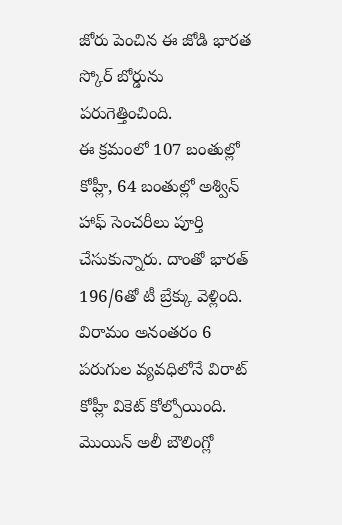జోరు పెంచిన ఈ జోడి భారత స్కోర్ బోర్డును పరుగెత్తించింది.
ఈ క్రమంలో 107 బంతుల్లో కోహ్లీ, 64 బంతుల్లో అశ్విన్ హాఫ్ సెంచరీలు పూర్తి చేసుకున్నారు. దాంతో భారత్ 196/6తో టీ బ్రేక్కు వెళ్లింది. విరామం అనంతరం 6 పరుగుల వ్యవధిలోనే విరాట్ కోహ్లీ వికెట్ కోల్పోయింది. మొయిన్ అలీ బౌలింగ్లో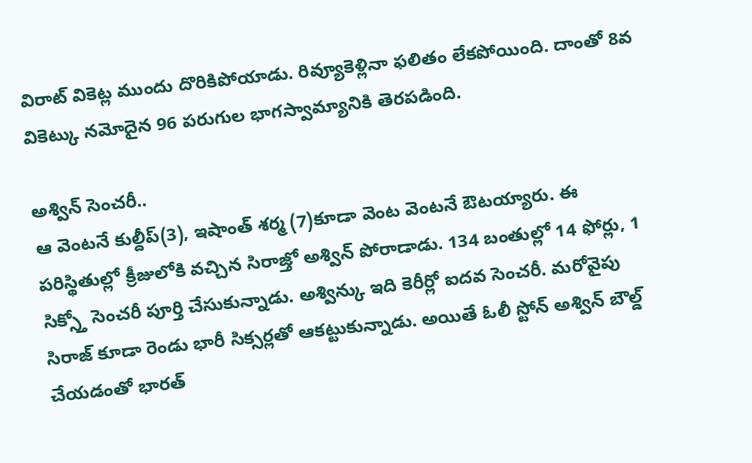విరాట్ వికెట్ల ముందు దొరికిపోయాడు. రివ్యూకెళ్లినా ఫలితం లేకపోయింది. దాంతో 8వ వికెట్కు నమోదైన 96 పరుగుల భాగస్వామ్యానికి తెరపడింది.

అశ్విన్ సెంచరీ..
ఆ వెంటనే కుల్దీప్(3), ఇషాంత్ శర్మ (7)కూడా వెంట వెంటనే ఔటయ్యారు. ఈ పరిస్థితుల్లో క్రీజులోకి వచ్చిన సిరాజ్తో అశ్విన్ పోరాడాడు. 134 బంతుల్లో 14 ఫోర్లు, 1 సిక్స్తో సెంచరీ పూర్తి చేసుకున్నాడు. అశ్విన్కు ఇది కెరీర్లో ఐదవ సెంచరీ. మరోవైపు సిరాజ్ కూడా రెండు భారీ సిక్సర్లతో ఆకట్టుకున్నాడు. అయితే ఓలీ స్టోన్ అశ్విన్ బౌల్డ్ చేయడంతో భారత్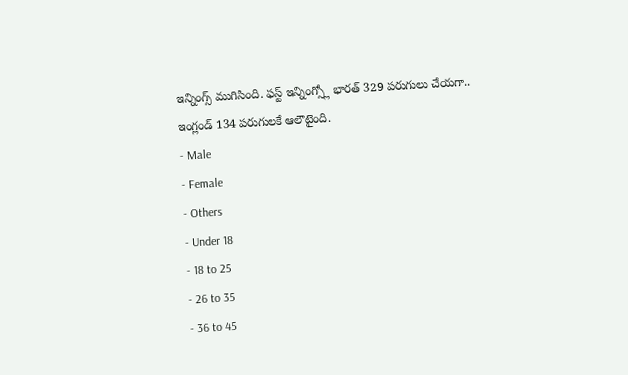ఇన్నింగ్స్ ముగిసింది. ఫస్ట్ ఇన్నింగ్స్లో భారత్ 329 పరుగులు చేయగా.. ఇంగ్లండ్ 134 పరుగులకే ఆలౌటైంది.
- Male
- Female
- Others
- Under 18
- 18 to 25
- 26 to 35
- 36 to 45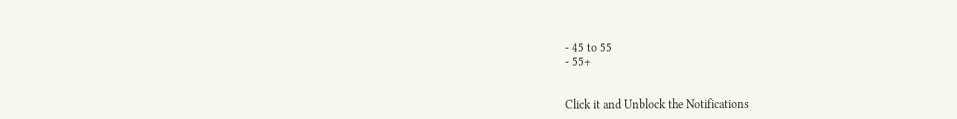- 45 to 55
- 55+


Click it and Unblock the Notifications